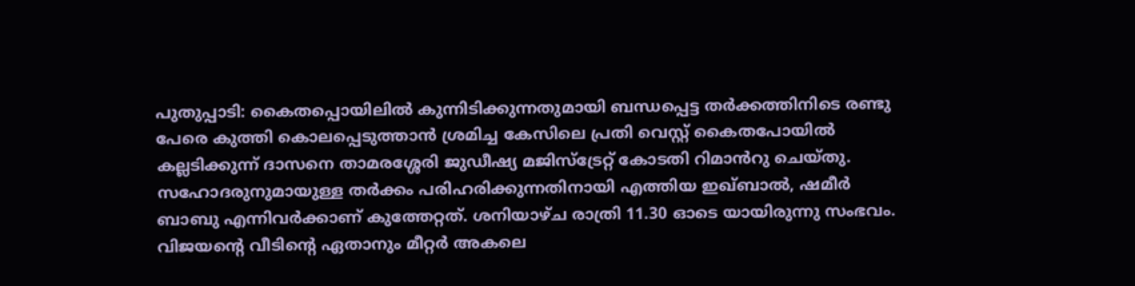പുതുപ്പാടി: കൈതപ്പൊയിലിൽ കുന്നിടിക്കുന്നതുമായി ബന്ധപ്പെട്ട തർക്കത്തിനിടെ രണ്ടു പേരെ കുത്തി കൊലപ്പെടുത്താൻ ശ്രമിച്ച കേസിലെ പ്രതി വെസ്റ്റ് കൈതപോയിൽ കല്ലടിക്കുന്ന് ദാസനെ താമരശ്ശേരി ജുഡീഷ്യ മജിസ്ട്രേറ്റ് കോടതി റിമാൻറു ചെയ്തു. സഹോദരുനുമായുള്ള തർക്കം പരിഹരിക്കുന്നതിനായി എത്തിയ ഇഖ്ബാൽ, ഷമീർ ബാബു എന്നിവർക്കാണ് കുത്തേറ്റത്. ശനിയാഴ്ച രാത്രി 11.30 ഓടെ യായിരുന്നു സംഭവം.
വിജയൻ്റെ വീടിൻ്റെ ഏതാനും മീറ്റർ അകലെ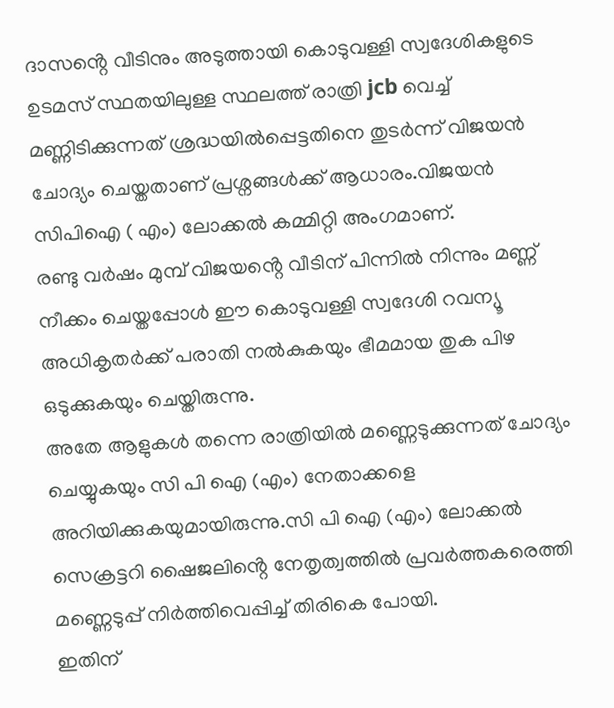ദാസൻ്റെ വീടിനും അടുത്തായി കൊടുവള്ളി സ്വദേശികളുടെ ഉടമസ് സ്ഥതയിലുള്ള സ്ഥലത്ത് രാത്രി jcb വെച്ച് മണ്ണിടിക്കുന്നത് ശ്രദ്ധയിൽപ്പെട്ടതിനെ തുടർന്ന് വിജയൻ ചോദ്യം ചെയ്തതാണ് പ്രശ്നങ്ങൾക്ക് ആധാരം.വിജയൻ സിപിഐ ( എം) ലോക്കൽ കമ്മിറ്റി അംഗമാണ്.
രണ്ടു വർഷം മുമ്പ് വിജയൻ്റെ വീടിന് പിന്നിൽ നിന്നും മണ്ണ് നീക്കം ചെയ്തപ്പോൾ ഈ കൊടുവള്ളി സ്വദേശി റവന്യൂ അധികൃതർക്ക് പരാതി നൽകുകയും ഭീമമായ തുക പിഴ ഒടുക്കുകയും ചെയ്തിരുന്നു.
അതേ ആളുകൾ തന്നെ രാത്രിയിൽ മണ്ണെടുക്കുന്നത് ചോദ്യം ചെയ്യുകയും സി പി ഐ (എം) നേതാക്കളെ അറിയിക്കുകയുമായിരുന്നു.സി പി ഐ (എം) ലോക്കൽ സെക്രട്ടറി ഷൈജലിൻ്റെ നേതൃത്വത്തിൽ പ്രവർത്തകരെത്തി മണ്ണെടുപ്പ് നിർത്തിവെപ്പിച്ച് തിരികെ പോയി.
ഇതിന്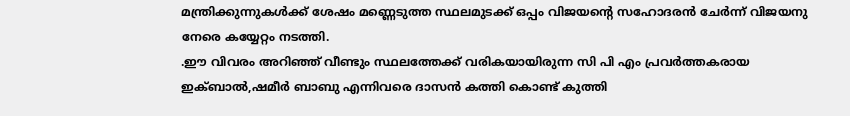മന്ത്രിക്കുന്നുകൾക്ക് ശേഷം മണ്ണെടുത്ത സ്ഥലമുടക്ക് ഒപ്പം വിജയൻ്റെ സഹോദരൻ ചേർന്ന് വിജയനു നേരെ കയ്യേറ്റം നടത്തി.
.ഈ വിവരം അറിഞ്ഞ് വീണ്ടും സ്ഥലത്തേക്ക് വരികയായിരുന്ന സി പി എം പ്രവർത്തകരായ ഇക്ബാൽ,ഷമീർ ബാബു എന്നിവരെ ദാസൻ കത്തി കൊണ്ട് കുത്തി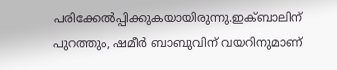പരിക്കേൽപ്പിക്കുകയായിരുന്നു.ഇക്ബാലിന് പുറത്തും, ഷമീർ ബാബുവിന് വയറിനുമാണ്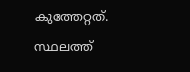കുത്തേറ്റത്.
സ്ഥലത്ത്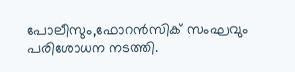പോലീസും,ഫോറൻസിക് സംഘവും പരിശോധന നടത്തി.